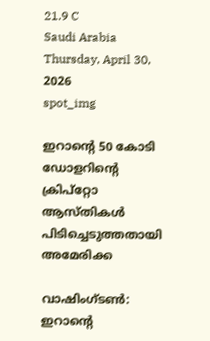21.9 C
Saudi Arabia
Thursday, April 30, 2026
spot_img

ഇറാന്റെ 50 കോടി ഡോളറിന്റെ ക്രിപ്‌റ്റോ ആസ്‌തികൾ പിടിച്ചെടുത്തതായി അമേരിക്ക

വാഷിംഗ്ടൺ: ഇറാന്റെ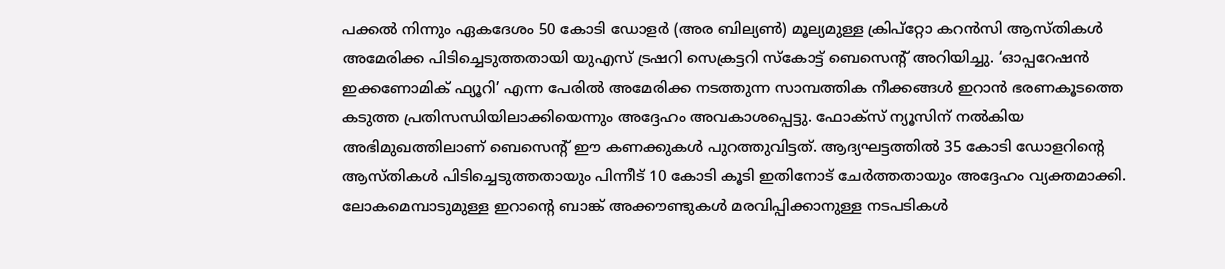പക്കൽ നിന്നും ഏകദേശം 50 കോടി ഡോളർ (അര ബില്യൺ) മൂല്യമുള്ള ക്രിപ്‌റ്റോ കറൻസി ആസ്‌തികൾ അമേരിക്ക പിടിച്ചെടുത്തതായി യുഎസ് ട്രഷറി സെക്രട്ടറി സ്കോട്ട് ബെസെന്റ് അറിയിച്ചു. ‘ഓപ്പറേഷൻ ഇക്കണോമിക് ഫ്യൂറി’ എന്ന പേരിൽ അമേരിക്ക നടത്തുന്ന സാമ്പത്തിക നീക്കങ്ങൾ ഇറാൻ ഭരണകൂടത്തെ കടുത്ത പ്രതിസന്ധിയിലാക്കിയെന്നും അദ്ദേഹം അവകാശപ്പെട്ടു. ഫോക്സ് ന്യൂസിന് നൽകിയ അഭിമുഖത്തിലാണ് ബെസെന്റ് ഈ കണക്കുകൾ പുറത്തുവിട്ടത്. ആദ്യഘട്ടത്തിൽ 35 കോടി ഡോളറിന്റെ ആസ്തികൾ പിടിച്ചെടുത്തതായും പിന്നീട് 10 കോടി കൂടി ഇതിനോട് ചേർത്തതായും അദ്ദേഹം വ്യക്തമാക്കി. ലോകമെമ്പാടുമുള്ള ഇറാന്റെ ബാങ്ക് അക്കൗണ്ടുകൾ മരവിപ്പിക്കാനുള്ള നടപടികൾ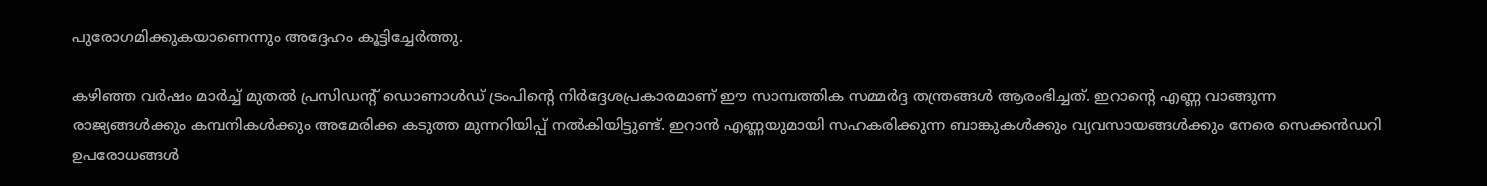പുരോഗമിക്കുകയാണെന്നും അദ്ദേഹം കൂട്ടിച്ചേർത്തു.

കഴിഞ്ഞ വർഷം മാർച്ച് മുതൽ പ്രസിഡന്റ് ഡൊണാൾഡ് ട്രംപിന്റെ നിർദ്ദേശപ്രകാരമാണ് ഈ സാമ്പത്തിക സമ്മർദ്ദ തന്ത്രങ്ങൾ ആരംഭിച്ചത്. ഇറാന്റെ എണ്ണ വാങ്ങുന്ന രാജ്യങ്ങൾക്കും കമ്പനികൾക്കും അമേരിക്ക കടുത്ത മുന്നറിയിപ്പ് നൽകിയിട്ടുണ്ട്. ഇറാൻ എണ്ണയുമായി സഹകരിക്കുന്ന ബാങ്കുകൾക്കും വ്യവസായങ്ങൾക്കും നേരെ സെക്കൻഡറി ഉപരോധങ്ങൾ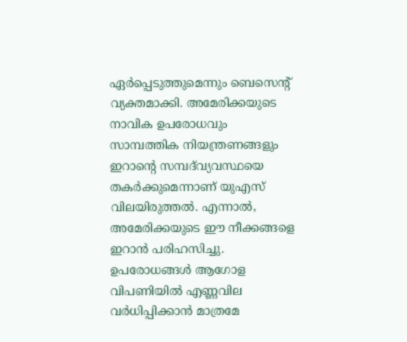ഏർപ്പെടുത്തുമെന്നും ബെസെന്റ് വ്യക്തമാക്കി. അമേരിക്കയുടെ നാവിക ഉപരോധവും സാമ്പത്തിക നിയന്ത്രണങ്ങളും ഇറാന്റെ സമ്പദ്‌വ്യവസ്ഥയെ തകർക്കുമെന്നാണ് യുഎസ് വിലയിരുത്തൽ. എന്നാൽ, അമേരിക്കയുടെ ഈ നീക്കങ്ങളെ ഇറാൻ പരിഹസിച്ചു. ഉപരോധങ്ങൾ ആഗോള വിപണിയിൽ എണ്ണവില വർധിപ്പിക്കാൻ മാത്രമേ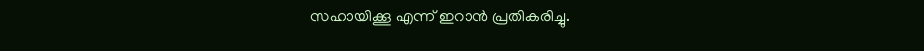സഹായിക്കൂ എന്ന് ഇറാൻ പ്രതികരിച്ചു.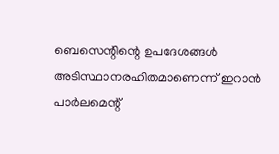ബെസെന്റിന്റെ ഉപദേശങ്ങൾ അടിസ്ഥാനരഹിതമാണെന്ന് ഇറാൻ പാർലമെന്റ്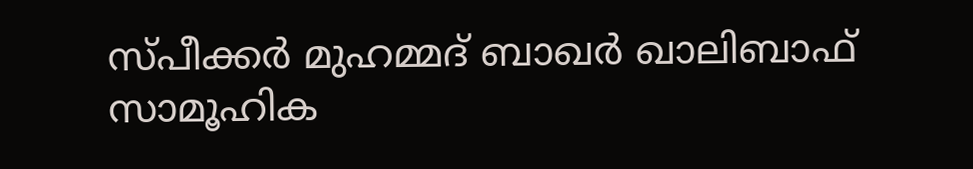സ്പീക്കർ മുഹമ്മദ് ബാഖർ ഖാലിബാഫ് സാമൂഹിക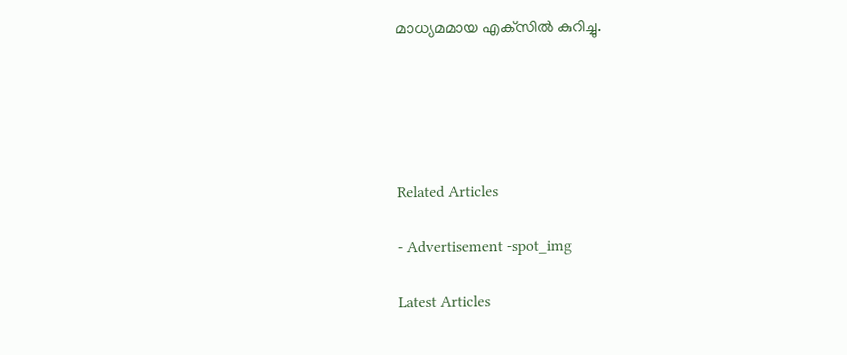മാധ്യമമായ എക്‌സിൽ കുറിച്ചു.





Related Articles

- Advertisement -spot_img

Latest Articles